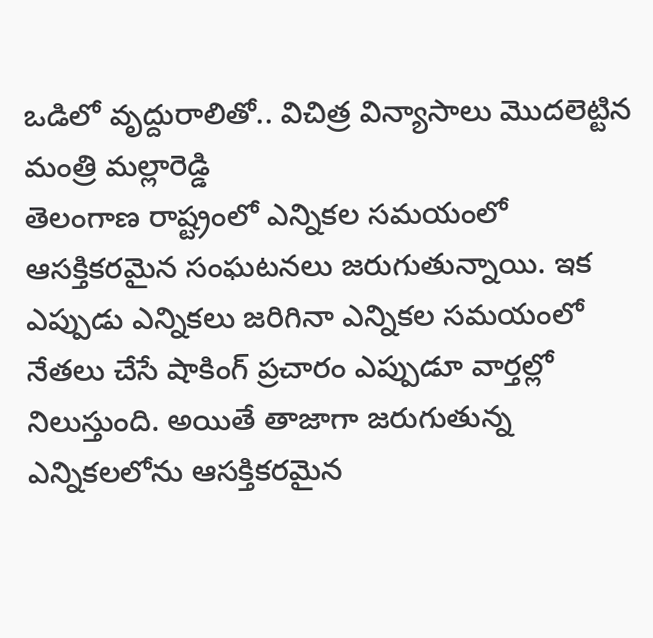ఒడిలో వృద్దురాలితో.. విచిత్ర విన్యాసాలు మొదలెట్టిన మంత్రి మల్లారెడ్డి
తెలంగాణ రాష్ట్రంలో ఎన్నికల సమయంలో ఆసక్తికరమైన సంఘటనలు జరుగుతున్నాయి. ఇక ఎప్పుడు ఎన్నికలు జరిగినా ఎన్నికల సమయంలో నేతలు చేసే షాకింగ్ ప్రచారం ఎప్పుడూ వార్తల్లో నిలుస్తుంది. అయితే తాజాగా జరుగుతున్న ఎన్నికలలోను ఆసక్తికరమైన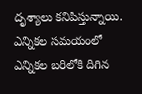దృశ్యాలు కనిపిస్తున్నాయి. ఎన్నికల సమయంలో ఎన్నికల బరిలోకి దిగిన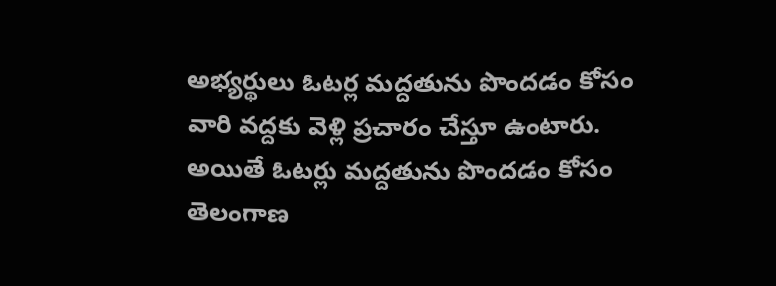అభ్యర్థులు ఓటర్ల మద్దతును పొందడం కోసం వారి వద్దకు వెళ్లి ప్రచారం చేస్తూ ఉంటారు.
అయితే ఓటర్లు మద్దతును పొందడం కోసం తెలంగాణ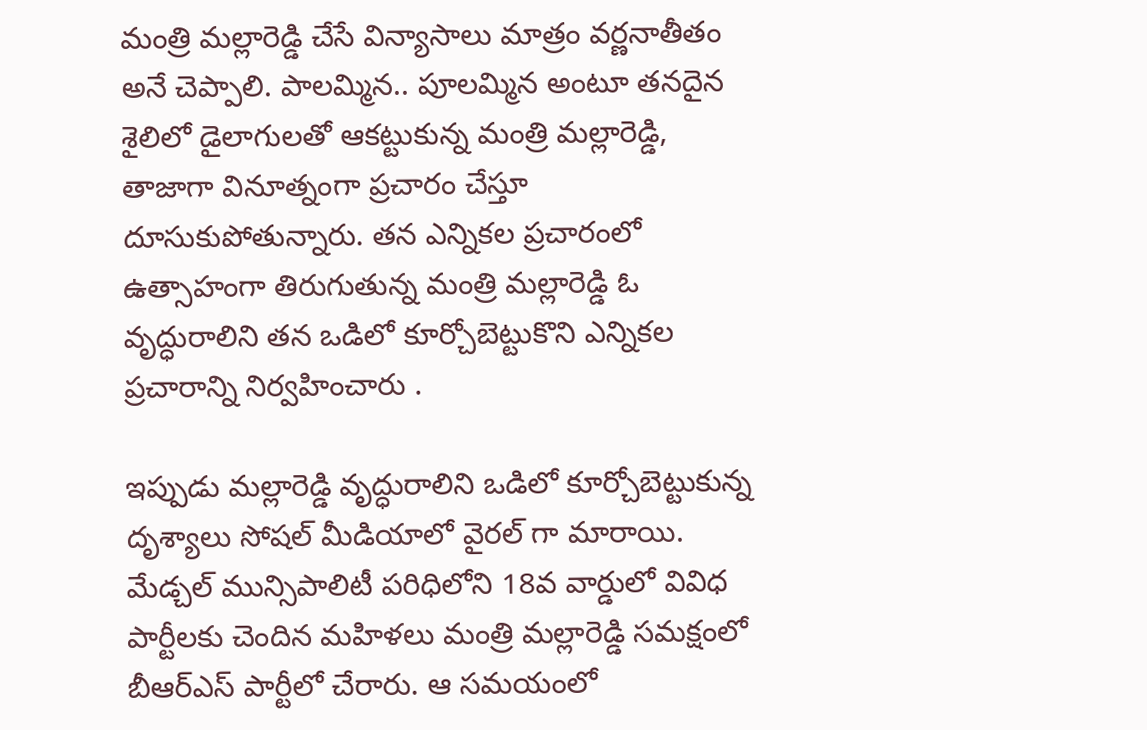మంత్రి మల్లారెడ్డి చేసే విన్యాసాలు మాత్రం వర్ణనాతీతం అనే చెప్పాలి. పాలమ్మిన.. పూలమ్మిన అంటూ తనదైన శైలిలో డైలాగులతో ఆకట్టుకున్న మంత్రి మల్లారెడ్డి, తాజాగా వినూత్నంగా ప్రచారం చేస్తూ దూసుకుపోతున్నారు. తన ఎన్నికల ప్రచారంలో ఉత్సాహంగా తిరుగుతున్న మంత్రి మల్లారెడ్డి ఓ వృద్ధురాలిని తన ఒడిలో కూర్చోబెట్టుకొని ఎన్నికల ప్రచారాన్ని నిర్వహించారు .

ఇప్పుడు మల్లారెడ్డి వృద్ధురాలిని ఒడిలో కూర్చోబెట్టుకున్న దృశ్యాలు సోషల్ మీడియాలో వైరల్ గా మారాయి. మేడ్చల్ మున్సిపాలిటీ పరిధిలోని 18వ వార్డులో వివిధ పార్టీలకు చెందిన మహిళలు మంత్రి మల్లారెడ్డి సమక్షంలో బీఆర్ఎస్ పార్టీలో చేరారు. ఆ సమయంలో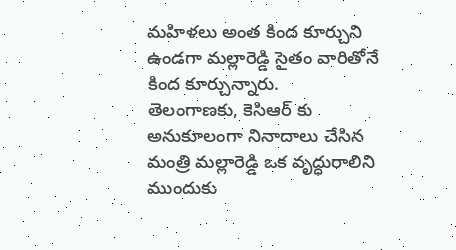మహిళలు అంత కింద కూర్చుని ఉండగా మల్లారెడ్డి సైతం వారితోనే కింద కూర్చున్నారు.
తెలంగాణకు, కెసిఆర్ కు అనుకూలంగా నినాదాలు చేసిన మంత్రి మల్లారెడ్డి ఒక వృద్ధురాలిని ముందుకు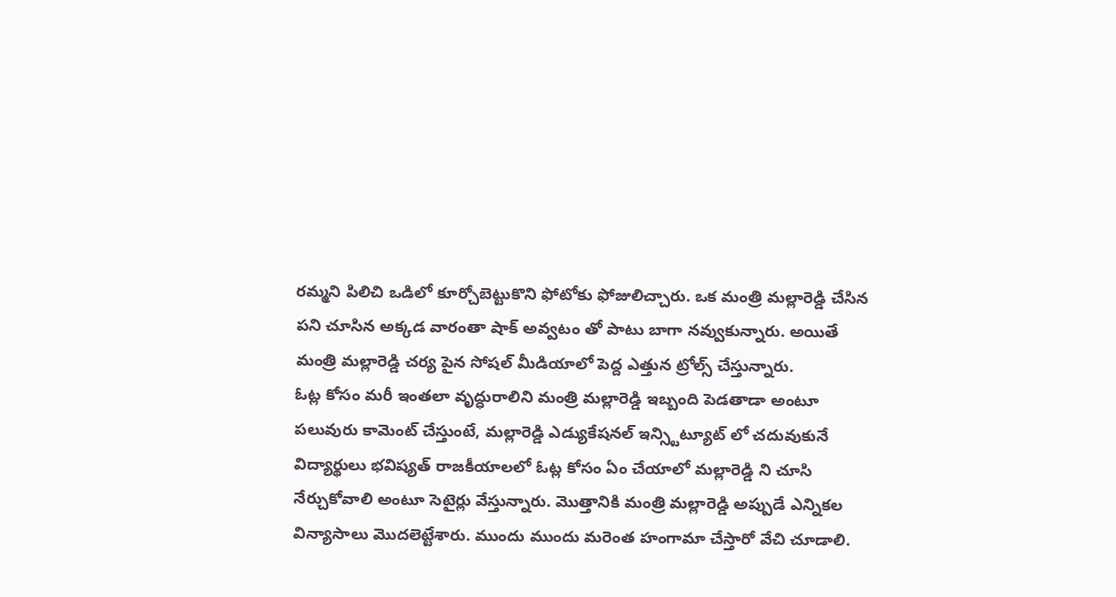రమ్మని పిలిచి ఒడిలో కూర్చోబెట్టుకొని ఫోటోకు ఫోజులిచ్చారు. ఒక మంత్రి మల్లారెడ్డి చేసిన పని చూసిన అక్కడ వారంతా షాక్ అవ్వటం తో పాటు బాగా నవ్వుకున్నారు. అయితే మంత్రి మల్లారెడ్డి చర్య పైన సోషల్ మీడియాలో పెద్ద ఎత్తున ట్రోల్స్ చేస్తున్నారు.
ఓట్ల కోసం మరీ ఇంతలా వృద్ధురాలిని మంత్రి మల్లారెడ్డి ఇబ్బంది పెడతాడా అంటూ పలువురు కామెంట్ చేస్తుంటే, మల్లారెడ్డి ఎడ్యుకేషనల్ ఇన్స్టిట్యూట్ లో చదువుకునే విద్యార్థులు భవిష్యత్ రాజకీయాలలో ఓట్ల కోసం ఏం చేయాలో మల్లారెడ్డి ని చూసి నేర్చుకోవాలి అంటూ సెటైర్లు వేస్తున్నారు. మొత్తానికి మంత్రి మల్లారెడ్డి అప్పుడే ఎన్నికల విన్యాసాలు మొదలెట్టేశారు. ముందు ముందు మరెంత హంగామా చేస్తారో వేచి చూడాలి.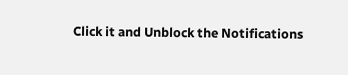Click it and Unblock the Notifications